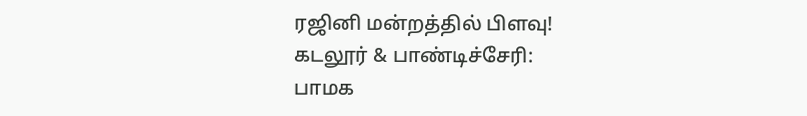ரஜினி மன்றத்தில் பிளவு!
கடலூர் & பாண்டிச்சேரி:
பாமக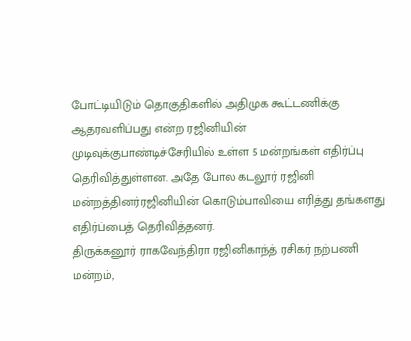போட்டியிடும் தொகுதிகளில் அதிமுக கூட்டணிக்கு ஆதரவளிப்பது என்ற ரஜினியின் முடிவுக்குபாண்டிச்சேரியில் உள்ள 5 மன்றங்கள் எதிர்ப்பு தெரிவித்துள்ளன. அதே போல கடலூர் ரஜினி மன்றத்தினர்ரஜினியின் கொடும்பாவியை எரித்து தங்களது எதிர்ப்பைத் தெரிவித்தனர்.
திருக்கனூர் ராகவேந்திரா ரஜினிகாந்த் ரசிகர் நற்பணி மன்றம்,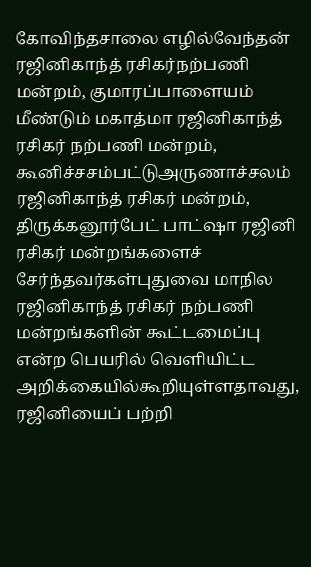கோவிந்தசாலை எழில்வேந்தன் ரஜினிகாந்த் ரசிகர்நற்பணி மன்றம், குமாரப்பாளையம் மீண்டும் மகாத்மா ரஜினிகாந்த் ரசிகர் நற்பணி மன்றம், கூனிச்சசம்பட்டுஅருணாச்சலம் ரஜினிகாந்த் ரசிகர் மன்றம், திருக்கனூர்பேட் பாட்ஷா ரஜினி ரசிகர் மன்றங்களைச் சேர்ந்தவர்கள்புதுவை மாநில ரஜினிகாந்த் ரசிகர் நற்பணி மன்றங்களின் கூட்டமைப்பு என்ற பெயரில் வெளியிட்ட அறிக்கையில்கூறியுள்ளதாவது,
ரஜினியைப் பற்றி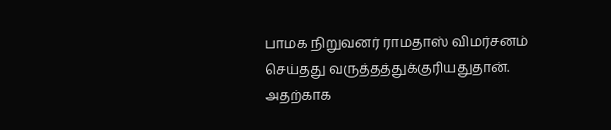பாமக நிறுவனர் ராமதாஸ் விமர்சனம் செய்தது வருத்தத்துக்குரியதுதான். அதற்காக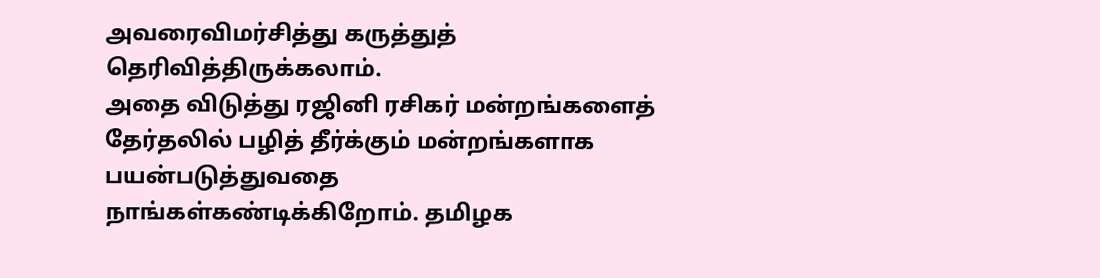அவரைவிமர்சித்து கருத்துத் தெரிவித்திருக்கலாம்.
அதை விடுத்து ரஜினி ரசிகர் மன்றங்களைத் தேர்தலில் பழித் தீர்க்கும் மன்றங்களாக பயன்படுத்துவதை நாங்கள்கண்டிக்கிறோம். தமிழக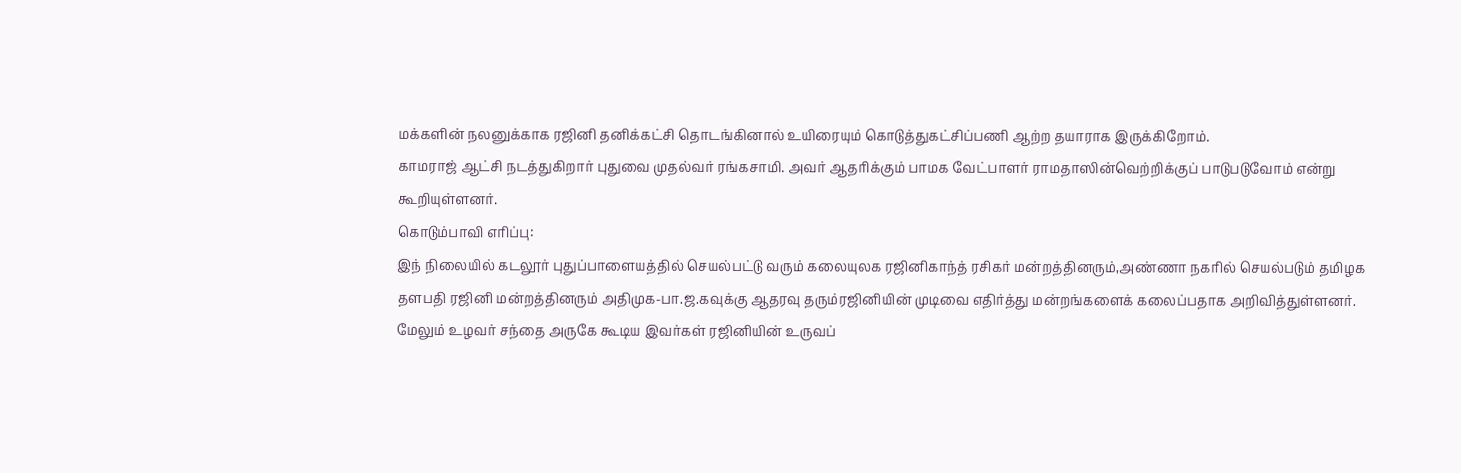மக்களின் நலனுக்காக ரஜினி தனிக்கட்சி தொடங்கினால் உயிரையும் கொடுத்துகட்சிப்பணி ஆற்ற தயாராக இருக்கிறோம்.
காமராஜ் ஆட்சி நடத்துகிறார் புதுவை முதல்வர் ரங்கசாமி. அவர் ஆதரிக்கும் பாமக வேட்பாளர் ராமதாஸின்வெற்றிக்குப் பாடுபடுவோம் என்று கூறியுள்ளனர்.
கொடும்பாவி எரிப்பு:
இந் நிலையில் கடலூர் புதுப்பாளையத்தில் செயல்பட்டு வரும் கலையுலக ரஜினிகாந்த் ரசிகர் மன்றத்தினரும்,அண்ணா நகரில் செயல்படும் தமிழக தளபதி ரஜினி மன்றத்தினரும் அதிமுக-பா.ஜ.கவுக்கு ஆதரவு தரும்ரஜினியின் முடிவை எதிர்த்து மன்றங்களைக் கலைப்பதாக அறிவித்துள்ளனர்.
மேலும் உழவர் சந்தை அருகே கூடிய இவர்கள் ரஜினியின் உருவப்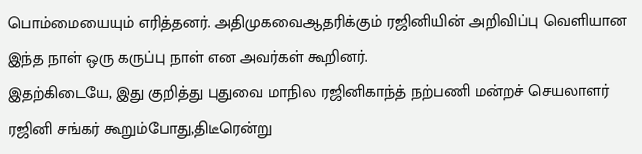பொம்மையையும் எரித்தனர். அதிமுகவைஆதரிக்கும் ரஜினியின் அறிவிப்பு வெளியான இந்த நாள் ஒரு கருப்பு நாள் என அவர்கள் கூறினர்.
இதற்கிடையே, இது குறித்து புதுவை மாநில ரஜினிகாந்த் நற்பணி மன்றச் செயலாளர் ரஜினி சங்கர் கூறும்போது,திடீரென்று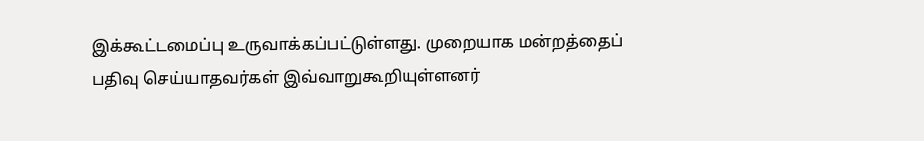இக்கூட்டமைப்பு உருவாக்கப்பட்டுள்ளது. முறையாக மன்றத்தைப் பதிவு செய்யாதவர்கள் இவ்வாறுகூறியுள்ளனர்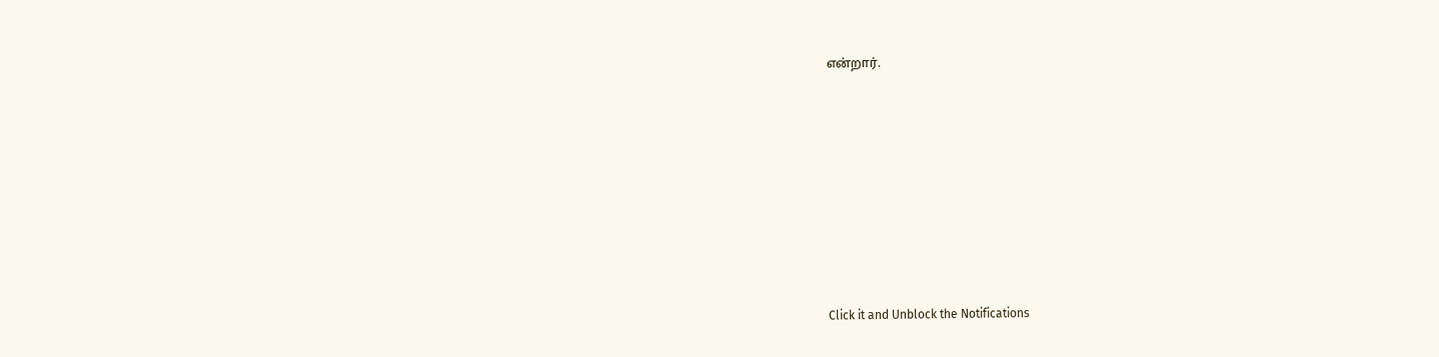என்றார்.












Click it and Unblock the Notifications